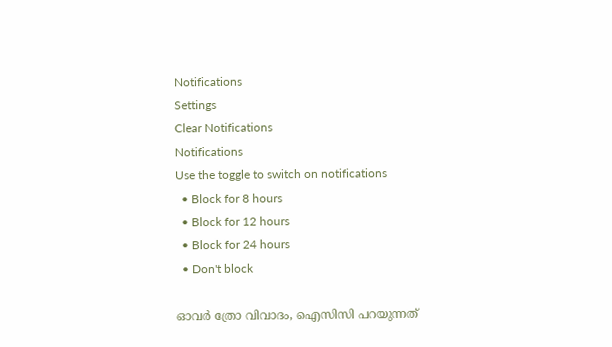Notifications
Settings
Clear Notifications
Notifications
Use the toggle to switch on notifications
  • Block for 8 hours
  • Block for 12 hours
  • Block for 24 hours
  • Don't block

ഓവര്‍ ത്രോ വിവാദം, ഐസിസി പറയുന്നത്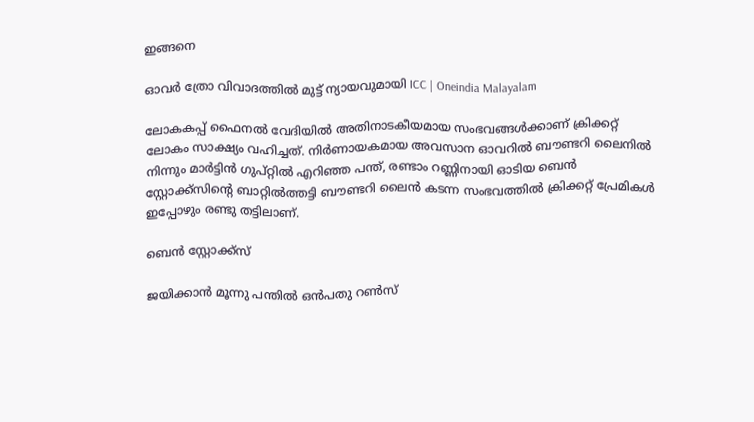ഇങ്ങനെ

ഓവര്‍ ത്രോ വിവാദത്തിൽ മുട്ട് ന്യായവുമായി ICC | Oneindia Malayalam

ലോകകപ്പ് ഫൈനല്‍ വേദിയില്‍ അതിനാടകീയമായ സംഭവങ്ങള്‍ക്കാണ് ക്രിക്കറ്റ് ലോകം സാക്ഷ്യം വഹിച്ചത്. നിര്‍ണായകമായ അവസാന ഓവറില്‍ ബൗണ്ടറി ലൈനില്‍ നിന്നും മാര്‍ട്ടിന്‍ ഗുപ്റ്റില്‍ എറിഞ്ഞ പന്ത്, രണ്ടാം റണ്ണിനായി ഓടിയ ബെന്‍ സ്റ്റോക്ക്‌സിന്റെ ബാറ്റില്‍ത്തട്ടി ബൗണ്ടറി ലൈന്‍ കടന്ന സംഭവത്തില്‍ ക്രിക്കറ്റ് പ്രേമികള്‍ ഇപ്പോഴും രണ്ടു തട്ടിലാണ്.

ബെൻ സ്റ്റോക്ക്സ്

ജയിക്കാന്‍ മൂന്നു പന്തില്‍ ഒന്‍പതു റണ്‍സ്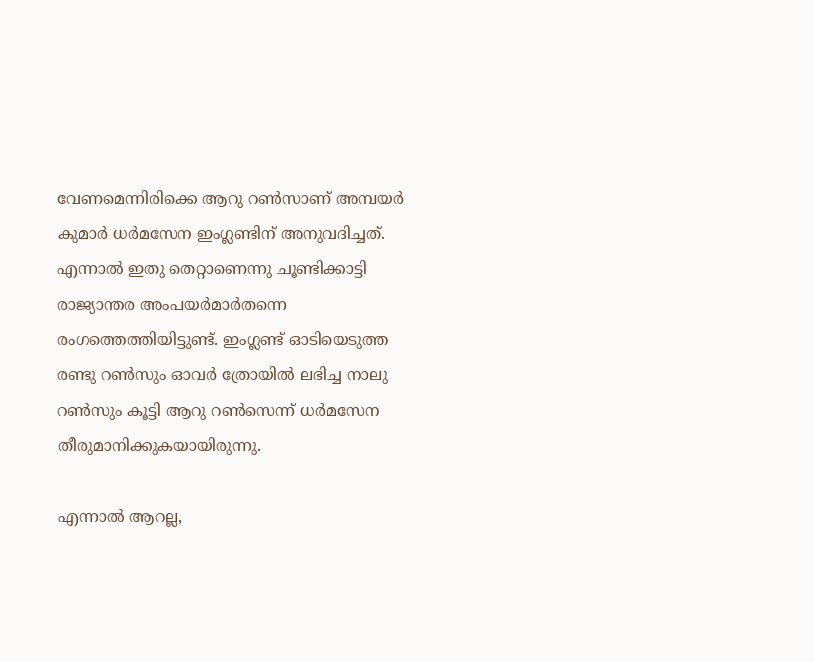വേണമെന്നിരിക്കെ ആറു റണ്‍സാണ് അമ്പയര്‍ കുമാര്‍ ധര്‍മസേന ഇംഗ്ലണ്ടിന് അനുവദിച്ചത്. എന്നാല്‍ ഇതു തെറ്റാണെന്നു ചൂണ്ടിക്കാട്ടി രാജ്യാന്തര അംപയര്‍മാര്‍തന്നെ രംഗത്തെത്തിയിട്ടുണ്ട്. ഇംഗ്ലണ്ട് ഓടിയെടുത്ത രണ്ടു റണ്‍സും ഓവര്‍ ത്രോയില്‍ ലഭിച്ച നാലു റണ്‍സും കൂട്ടി ആറു റണ്‍സെന്ന് ധര്‍മസേന തീരുമാനിക്കുകയായിരുന്നു.

എന്നാല്‍ ആറല്ല,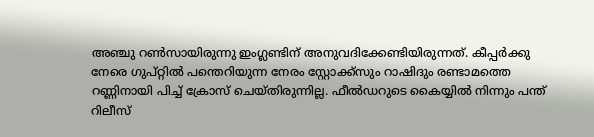അഞ്ചു റണ്‍സായിരുന്നു ഇംഗ്ലണ്ടിന് അനുവദിക്കേണ്ടിയിരുന്നത്. കീപ്പര്‍ക്കു നേരെ ഗുപ്റ്റില്‍ പന്തെറിയുന്ന നേരം സ്റ്റോക്ക്‌സും റാഷിദും രണ്ടാമത്തെ റണ്ണിനായി പിച്ച് ക്രോസ് ചെയ്തിരുന്നില്ല. ഫീല്‍ഡറുടെ കൈയ്യില്‍ നിന്നും പന്ത് റിലീസ്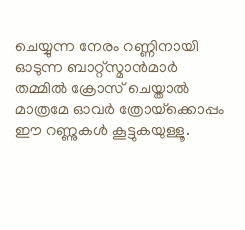ചെയ്യുന്ന നേരം റണ്ണിനായി ഓടുന്ന ബാറ്റ്‌സ്മാന്‍മാര്‍ തമ്മില്‍ ക്രോസ് ചെയ്താല്‍ മാത്രമേ ഓവര്‍ ത്രോയ്‌ക്കൊപ്പം ഈ റണ്ണുകള്‍ കൂട്ടുകയുള്ളൂ.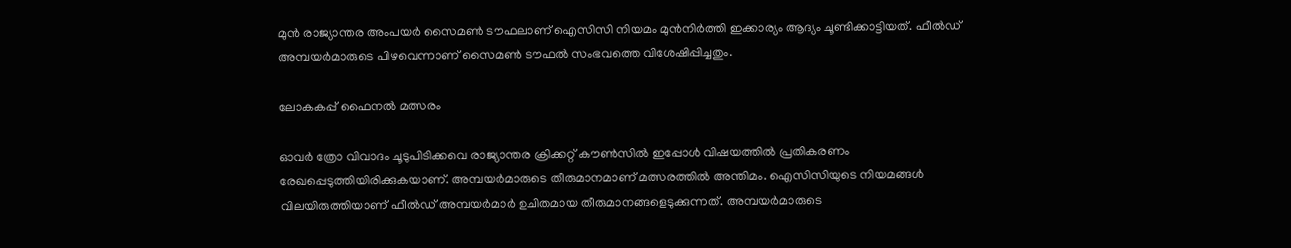മുന്‍ രാജ്യാന്തര അംപയര്‍ സൈമണ്‍ ടൗഫലാണ് ഐസിസി നിയമം മുന്‍നിര്‍ത്തി ഇക്കാര്യം ആദ്യം ചൂണ്ടിക്കാട്ടിയത്. ഫീല്‍ഡ് അമ്പയര്‍മാരുടെ പിഴവെന്നാണ് സൈമണ്‍ ടൗഫല്‍ സംഭവത്തെ വിശേഷിപ്പിച്ചതും.

ലോകകപ്പ് ഫൈനൽ മത്സരം

ഓവര്‍ ത്രോ വിവാദം ചൂടുപിടിക്കവെ രാജ്യാന്തര ക്രിക്കറ്റ് കൗണ്‍സില്‍ ഇപ്പോള്‍ വിഷയത്തില്‍ പ്രതികരണം രേഖപ്പെടുത്തിയിരിക്കുകയാണ്. അമ്പയര്‍മാരുടെ തീരുമാനമാണ് മത്സരത്തില്‍ അന്തിമം. ഐസിസിയുടെ നിയമങ്ങള്‍ വിലയിരുത്തിയാണ് ഫീല്‍ഡ് അമ്പയര്‍മാര്‍ ഉചിതമായ തീരുമാനങ്ങളെടുക്കുന്നത്. അമ്പയര്‍മാരുടെ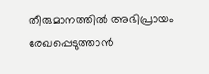തീരുമാനത്തില്‍ അഭിപ്രായം രേഖപ്പെടുത്താന്‍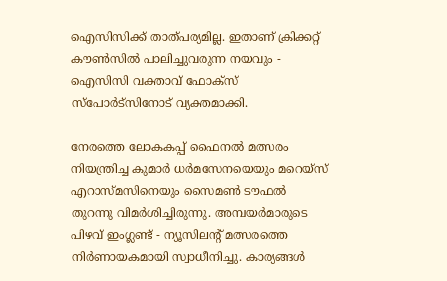ഐസിസിക്ക് താത്പര്യമില്ല. ഇതാണ് ക്രിക്കറ്റ് കൗണ്‍സില്‍ പാലിച്ചുവരുന്ന നയവും - ഐസിസി വക്താവ് ഫോക്‌സ് സ്‌പോര്‍ട്‌സിനോട് വ്യക്തമാക്കി.

നേരത്തെ ലോകകപ്പ് ഫൈനല്‍ മത്സരം നിയന്ത്രിച്ച കുമാര്‍ ധര്‍മസേനയെയും മറെയ്‌സ് എറാസ്മസിനെയും സൈമണ്‍ ടൗഫല്‍ തുറന്നു വിമര്‍ശിച്ചിരുന്നു. അമ്പയര്‍മാരുടെ പിഴവ് ഇംഗ്ലണ്ട് - ന്യൂസിലന്റ് മത്സരത്തെ നിര്‍ണായകമായി സ്വാധീനിച്ചു. കാര്യങ്ങള്‍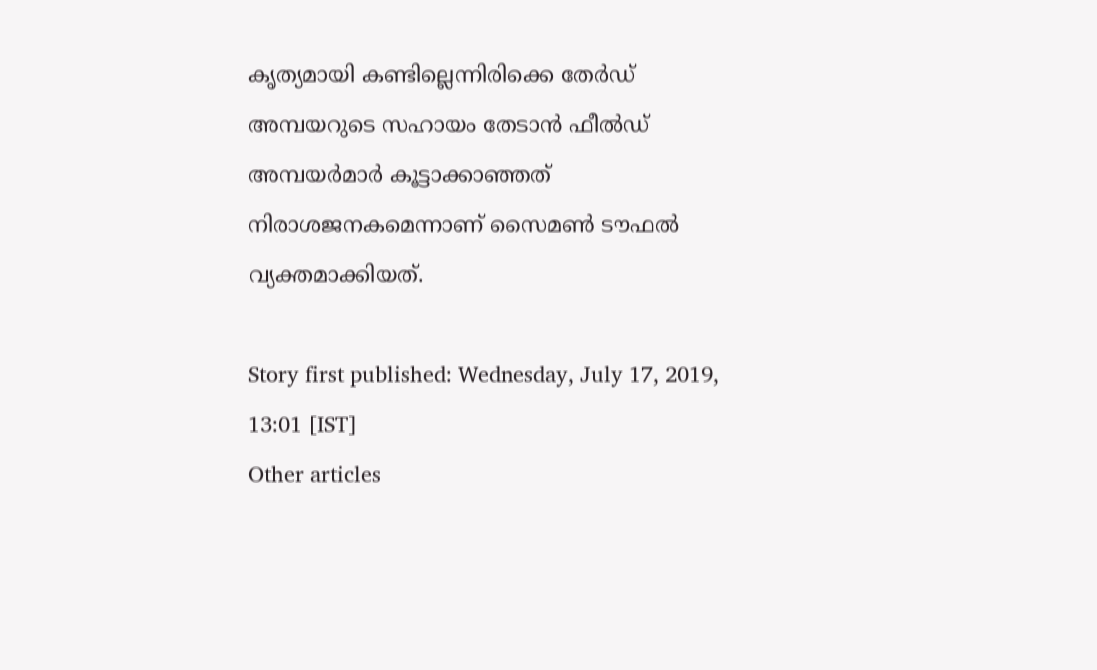കൃത്യമായി കണ്ടില്ലെന്നിരിക്കെ തേര്‍ഡ് അമ്പയറുടെ സഹായം തേടാന്‍ ഫീല്‍ഡ് അമ്പയര്‍മാര്‍ കൂട്ടാക്കാഞ്ഞത് നിരാശജനകമെന്നാണ് സൈമണ്‍ ടൗഫല്‍ വ്യക്തമാക്കിയത്.

Story first published: Wednesday, July 17, 2019, 13:01 [IST]
Other articles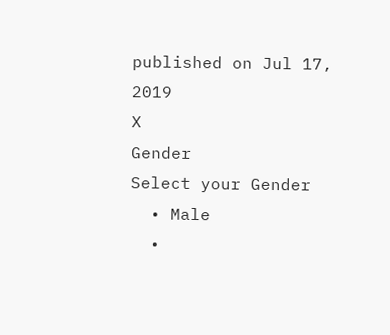published on Jul 17, 2019
X
Gender
Select your Gender
  • Male
  •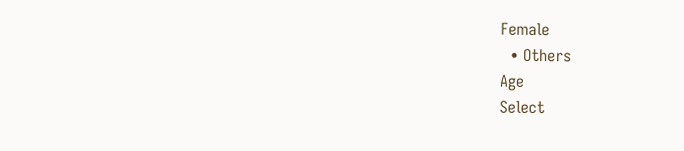Female
  • Others
Age
Select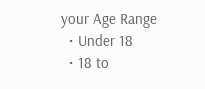your Age Range
  • Under 18
  • 18 to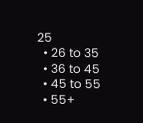25
  • 26 to 35
  • 36 to 45
  • 45 to 55
  • 55+